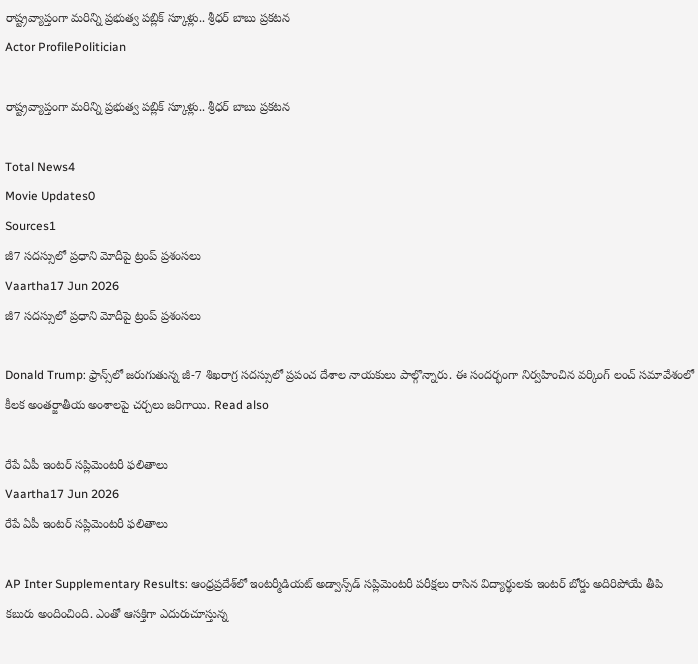రాష్ట్రవ్యాప్తంగా మరిన్ని ప్రభుత్వ పబ్లిక్ స్కూళ్లు.. శ్రీధర్ బాబు ప్రకటన
Actor ProfilePolitician

రాష్ట్రవ్యాప్తంగా మరిన్ని ప్రభుత్వ పబ్లిక్ స్కూళ్లు.. శ్రీధర్ బాబు ప్రకటన

Total News4
Movie Updates0
Sources1
జీ7 సదస్సులో ప్రధాని మోదీపై ట్రంప్ ప్రశంసలు
Vaartha17 Jun 2026
జీ7 సదస్సులో ప్రధాని మోదీపై ట్రంప్ ప్రశంసలు

Donald Trump: ఫ్రాన్స్‌లో జరుగుతున్న జీ-7 శిఖరాగ్ర సదస్సులో ప్రపంచ దేశాల నాయకులు పాల్గొన్నారు. ఈ సందర్భంగా నిర్వహించిన వర్కింగ్ లంచ్ సమావేశంలో కీలక అంతర్జాతీయ అంశాలపై చర్చలు జరిగాయి. Read also

రేపే ఏపీ ఇంటర్ సప్లిమెంటరీ ఫలితాలు
Vaartha17 Jun 2026
రేపే ఏపీ ఇంటర్ సప్లిమెంటరీ ఫలితాలు

AP Inter Supplementary Results: ఆంధ్రప్రదేశ్‌లో ఇంటర్మీడియట్ అడ్వాన్స్‌డ్ సప్లిమెంటరీ పరీక్షలు రాసిన విద్యార్థులకు ఇంటర్ బోర్డు అదిరిపోయే తీపి కబురు అందించింది. ఎంతో ఆసక్తిగా ఎదురుచూస్తున్న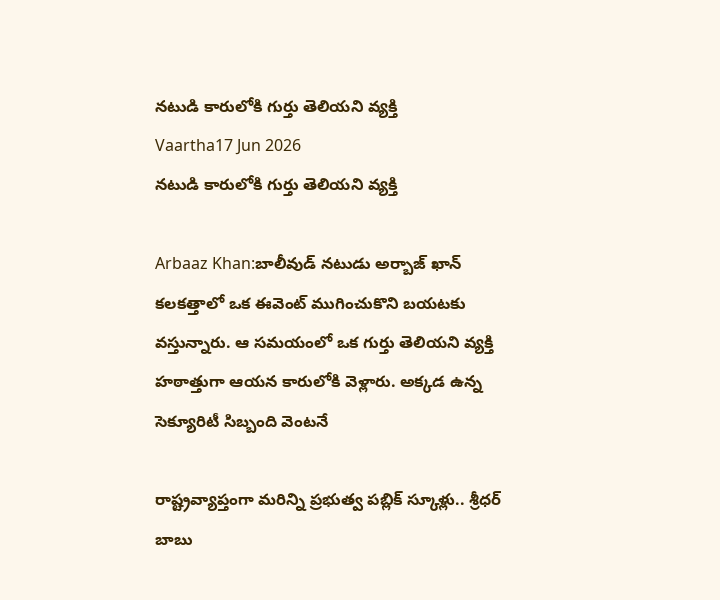నటుడి కారులోకి గుర్తు తెలియని వ్యక్తి
Vaartha17 Jun 2026
నటుడి కారులోకి గుర్తు తెలియని వ్యక్తి

Arbaaz Khan:బాలీవుడ్ నటుడు అర్బాజ్ ఖాన్ కలకత్తాలో ఒక ఈవెంట్ ముగించుకొని బయటకు వస్తున్నారు. ఆ సమయంలో ఒక గుర్తు తెలియని వ్యక్తి హఠాత్తుగా ఆయన కారులోకి వెళ్లారు. అక్కడ ఉన్న సెక్యూరిటీ సిబ్బంది వెంటనే

రాష్ట్రవ్యాప్తంగా మరిన్ని ప్రభుత్వ పబ్లిక్ స్కూళ్లు.. శ్రీధర్ బాబు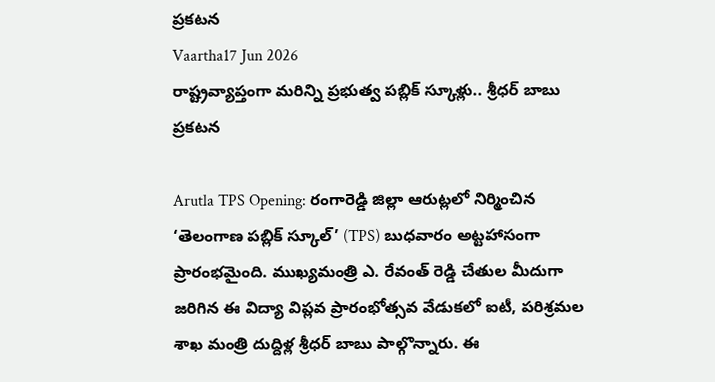ప్రకటన
Vaartha17 Jun 2026
రాష్ట్రవ్యాప్తంగా మరిన్ని ప్రభుత్వ పబ్లిక్ స్కూళ్లు.. శ్రీధర్ బాబు ప్రకటన

Arutla TPS Opening: రంగారెడ్డి జిల్లా ఆరుట్లలో నిర్మించిన ‘తెలంగాణ పబ్లిక్ స్కూల్’ (TPS) బుధవారం అట్టహాసంగా ప్రారంభమైంది. ముఖ్యమంత్రి ఎ. రేవంత్ రెడ్డి చేతుల మీదుగా జరిగిన ఈ విద్యా విప్లవ ప్రారంభోత్సవ వేడుకలో ఐటీ, పరిశ్రమల శాఖ మంత్రి దుద్దిళ్ల శ్రీధర్ బాబు పాల్గొన్నారు. ఈ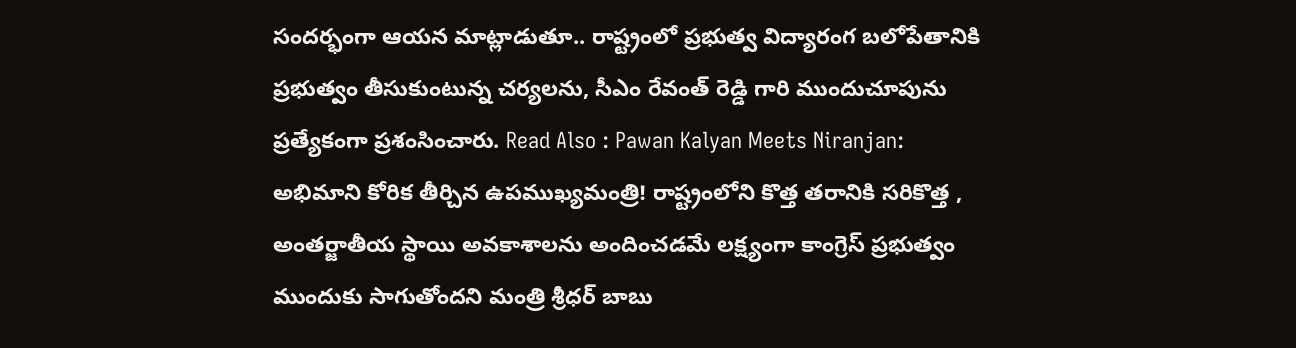సందర్భంగా ఆయన మాట్లాడుతూ.. రాష్ట్రంలో ప్రభుత్వ విద్యారంగ బలోపేతానికి ప్రభుత్వం తీసుకుంటున్న చర్యలను, సీఎం రేవంత్ రెడ్డి గారి ముందుచూపును ప్రత్యేకంగా ప్రశంసించారు. Read Also : Pawan Kalyan Meets Niranjan: అభిమాని కోరిక తీర్చిన ఉపముఖ్యమంత్రి! రాష్ట్రంలోని కొత్త తరానికి సరికొత్త , అంతర్జాతీయ స్థాయి అవకాశాలను అందించడమే లక్ష్యంగా కాంగ్రెస్ ప్రభుత్వం ముందుకు సాగుతోందని మంత్రి శ్రీధర్ బాబు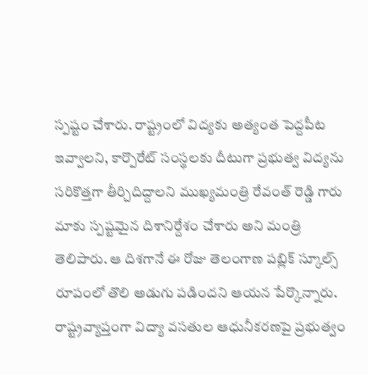స్పష్టం చేశారు. రాష్ట్రంలో విద్యకు అత్యంత పెద్దపీట ఇవ్వాలని, కార్పొరేట్ సంస్థలకు దీటుగా ప్రభుత్వ విద్యను సరికొత్తగా తీర్చిదిద్దాలని ముఖ్యమంత్రి రేవంత్ రెడ్డి గారు మాకు స్పష్టమైన దిశానిర్దేశం చేశారు అని మంత్రి తెలిపారు. ఆ దిశగానే ఈ రోజు తెలంగాణ పబ్లిక్ స్కూల్స్ రూపంలో తొలి అడుగు పడిందని ఆయన పేర్కొన్నారు. రాష్ట్రవ్యాప్తంగా విద్యా వసతుల ఆధునీకరణపై ప్రభుత్వం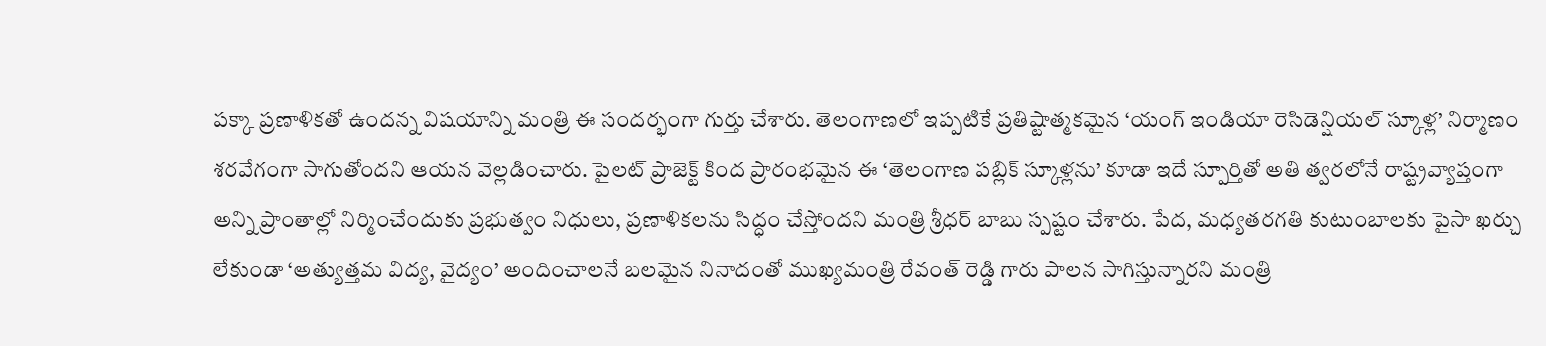పక్కా ప్రణాళికతో ఉందన్న విషయాన్ని మంత్రి ఈ సందర్భంగా గుర్తు చేశారు. తెలంగాణలో ఇప్పటికే ప్రతిష్టాత్మకమైన ‘యంగ్ ఇండియా రెసిడెన్షియల్ స్కూళ్ల’ నిర్మాణం శరవేగంగా సాగుతోందని ఆయన వెల్లడించారు. పైలట్ ప్రాజెక్ట్ కింద ప్రారంభమైన ఈ ‘తెలంగాణ పబ్లిక్ స్కూళ్లను’ కూడా ఇదే స్పూర్తితో అతి త్వరలోనే రాష్ట్రవ్యాప్తంగా అన్ని ప్రాంతాల్లో నిర్మించేందుకు ప్రభుత్వం నిధులు, ప్రణాళికలను సిద్ధం చేస్తోందని మంత్రి శ్రీధర్ బాబు స్పష్టం చేశారు. పేద, మధ్యతరగతి కుటుంబాలకు పైసా ఖర్చు లేకుండా ‘అత్యుత్తమ విద్య, వైద్యం’ అందించాలనే బలమైన నినాదంతో ముఖ్యమంత్రి రేవంత్ రెడ్డి గారు పాలన సాగిస్తున్నారని మంత్రి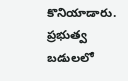కొనియాడారు. ప్రభుత్వ బడులలో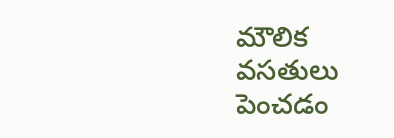మౌలిక వసతులు పెంచడం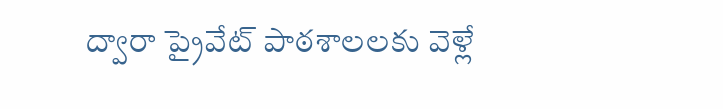ద్వారా ప్రైవేట్ పాఠశాలలకు వెళ్లే